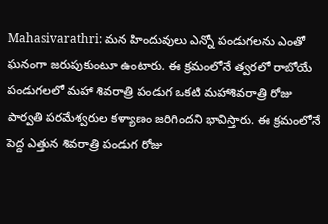Mahasivarathri: మన హిందువులు ఎన్నో పండుగలను ఎంతో ఘనంగా జరుపుకుంటూ ఉంటారు. ఈ క్రమంలోనే త్వరలో రాబోయే పండుగలలో మహా శివరాత్రి పండుగ ఒకటి మహాశివరాత్రి రోజు పార్వతి పరమేశ్వరుల కళ్యాణం జరిగిందని భావిస్తారు. ఈ క్రమంలోనే పెద్ద ఎత్తున శివరాత్రి పండుగ రోజు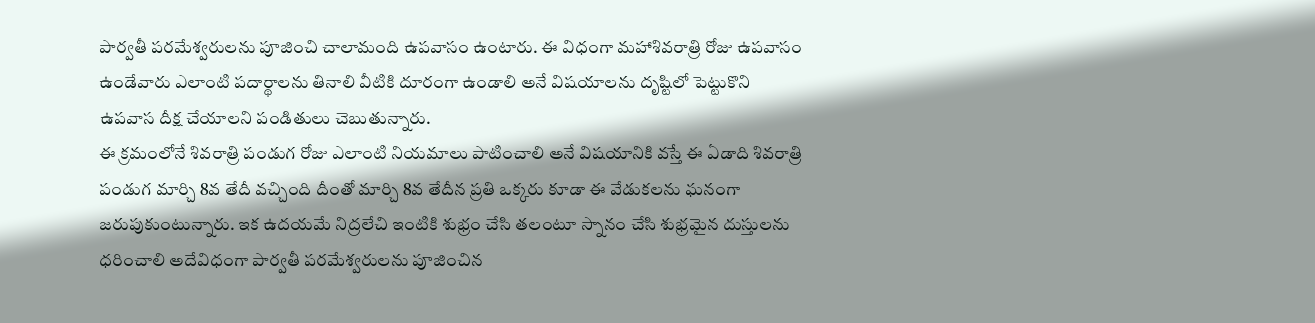పార్వతీ పరమేశ్వరులను పూజించి చాలామంది ఉపవాసం ఉంటారు. ఈ విధంగా మహాశివరాత్రి రోజు ఉపవాసం ఉండేవారు ఎలాంటి పదార్థాలను తినాలి వీటికి దూరంగా ఉండాలి అనే విషయాలను దృష్టిలో పెట్టుకొని ఉపవాస దీక్ష చేయాలని పండితులు చెబుతున్నారు.
ఈ క్రమంలోనే శివరాత్రి పండుగ రోజు ఎలాంటి నియమాలు పాటించాలి అనే విషయానికి వస్తే ఈ ఏడాది శివరాత్రి పండుగ మార్చి 8వ తేదీ వచ్చింది దీంతో మార్చి 8వ తేదీన ప్రతి ఒక్కరు కూడా ఈ వేడుకలను ఘనంగా జరుపుకుంటున్నారు. ఇక ఉదయమే నిద్రలేచి ఇంటికి శుభ్రం చేసి తలంటూ స్నానం చేసి శుభ్రమైన దుస్తులను ధరించాలి అదేవిధంగా పార్వతీ పరమేశ్వరులను పూజించిన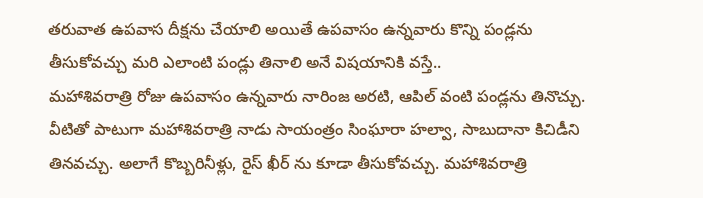తరువాత ఉపవాస దీక్షను చేయాలి అయితే ఉపవాసం ఉన్నవారు కొన్ని పండ్లను తీసుకోవచ్చు మరి ఎలాంటి పండ్లు తినాలి అనే విషయానికి వస్తే..
మహాశివరాత్రి రోజు ఉపవాసం ఉన్నవారు నారింజ అరటి, ఆపిల్ వంటి పండ్లను తినొచ్చు. వీటితో పాటుగా మహాశివరాత్రి నాడు సాయంత్రం సింఘారా హల్వా, సాబుదానా కిచిడీని తినవచ్చు. అలాగే కొబ్బరినీళ్లు, రైస్ ఖీర్ ను కూడా తీసుకోవచ్చు. మహాశివరాత్రి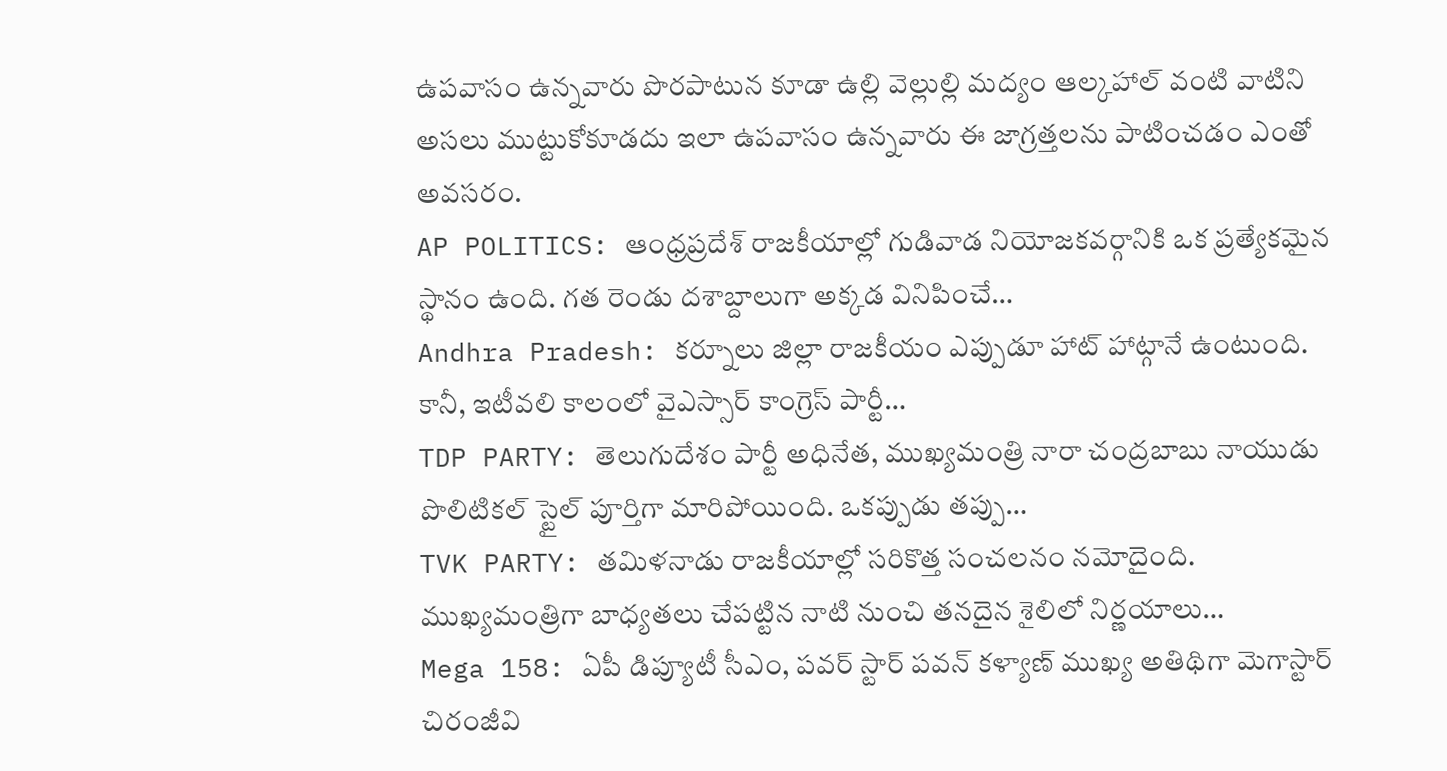ఉపవాసం ఉన్నవారు పొరపాటున కూడా ఉల్లి వెల్లుల్లి మద్యం ఆల్కహాల్ వంటి వాటిని అసలు ముట్టుకోకూడదు ఇలా ఉపవాసం ఉన్నవారు ఈ జాగ్రత్తలను పాటించడం ఎంతో అవసరం.
AP POLITICS: ఆంధ్రప్రదేశ్ రాజకీయాల్లో గుడివాడ నియోజకవర్గానికి ఒక ప్రత్యేకమైన స్థానం ఉంది. గత రెండు దశాబ్దాలుగా అక్కడ వినిపించే…
Andhra Pradesh: కర్నూలు జిల్లా రాజకీయం ఎప్పుడూ హాట్ హాట్గానే ఉంటుంది. కానీ, ఇటీవలి కాలంలో వైఎస్సార్ కాంగ్రెస్ పార్టీ…
TDP PARTY: తెలుగుదేశం పార్టీ అధినేత, ముఖ్యమంత్రి నారా చంద్రబాబు నాయుడు పొలిటికల్ స్టైల్ పూర్తిగా మారిపోయింది. ఒకప్పుడు తప్పు…
TVK PARTY: తమిళనాడు రాజకీయాల్లో సరికొత్త సంచలనం నమోదైంది. ముఖ్యమంత్రిగా బాధ్యతలు చేపట్టిన నాటి నుంచి తనదైన శైలిలో నిర్ణయాలు…
Mega 158: ఏపీ డిప్యూటీ సీఎం, పవర్ స్టార్ పవన్ కళ్యాణ్ ముఖ్య అతిథిగా మెగాస్టార్ చిరంజీవి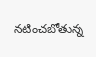నటించబోతున్న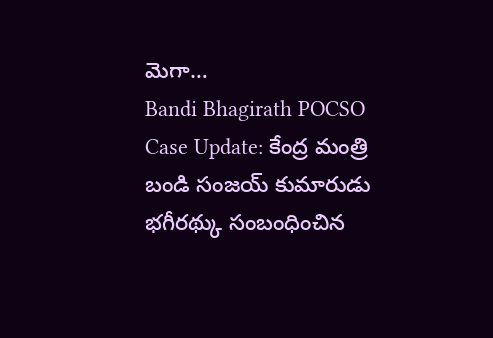మెగా…
Bandi Bhagirath POCSO Case Update: కేంద్ర మంత్రి బండి సంజయ్ కుమారుడు భగీరథ్కు సంబంధించిన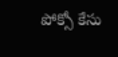పోక్సో కేసు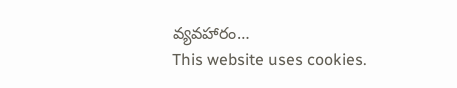వ్యవహారం…
This website uses cookies.